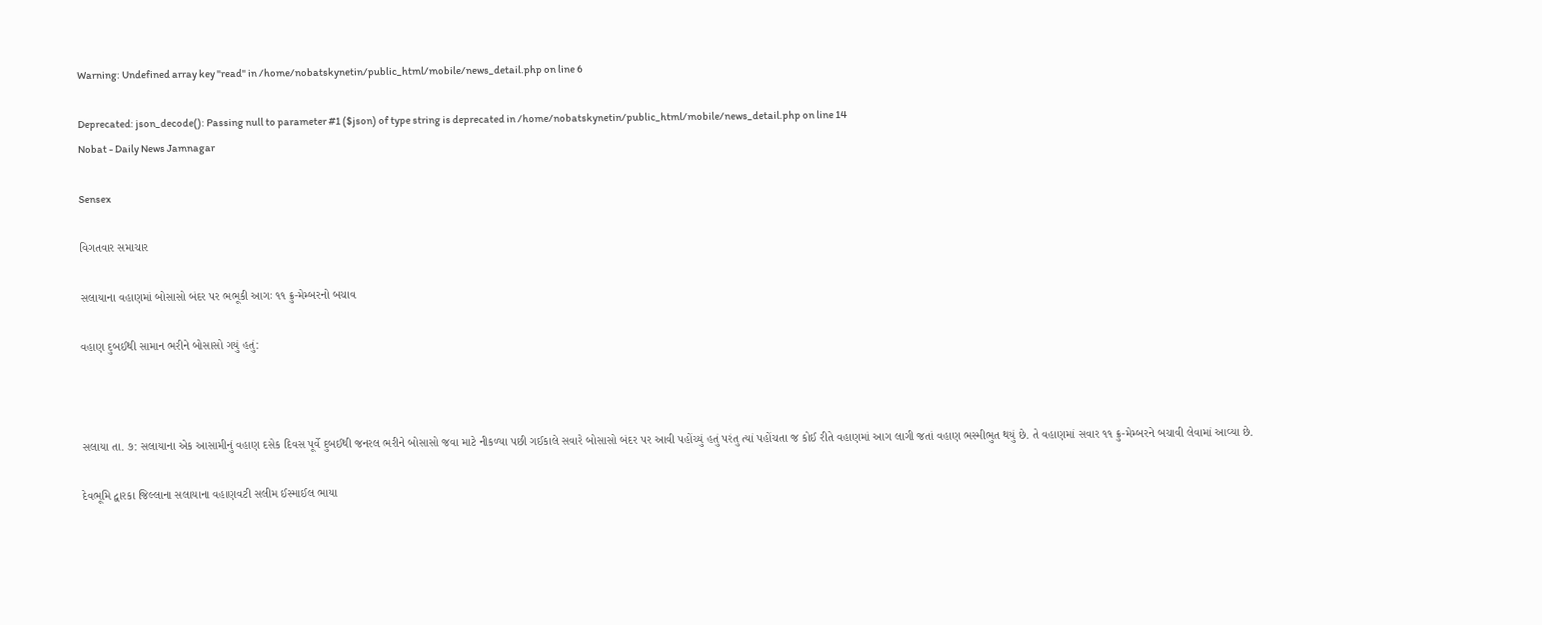Warning: Undefined array key "read" in /home/nobatskynetin/public_html/mobile/news_detail.php on line 6

Deprecated: json_decode(): Passing null to parameter #1 ($json) of type string is deprecated in /home/nobatskynetin/public_html/mobile/news_detail.php on line 14
Nobat - Daily News Jamnagar

Sensex

વિગતવાર સમાચાર

સલાયાના વહાણમાં બોસાસો બંદર પર ભભૂકી આગઃ ૧૧ ક્રુ-મેમ્બરનો બચાવ

વહાણ દુબઈથી સામાન ભરીને બોસાસો ગયું હતું:



સલાયા તા. ૭: સલાયાના એક આસામીનું વહાણ દસેક દિવસ પૂર્વે દુબઈથી જનરલ ભરીને બોસાસો જવા માટે નીકળ્યા પછી ગઈકાલે સવારે બોસાસો બંદર પર આવી પહોંચ્યું હતું પરંતુ ત્યાં પહોંચતા જ કોઈ રીતે વહાણમાં આગ લાગી જતાં વહાણ ભસ્મીભુત થયું છે. તે વહાણમાં સવાર ૧૧ ક્રુ-મેમ્બરને બચાવી લેવામાં આવ્યા છે.

દેવભૂમિ દ્વારકા જિલ્લાના સલાયાના વહાણવટી સલીમ ઈસ્માઈલ ભાયા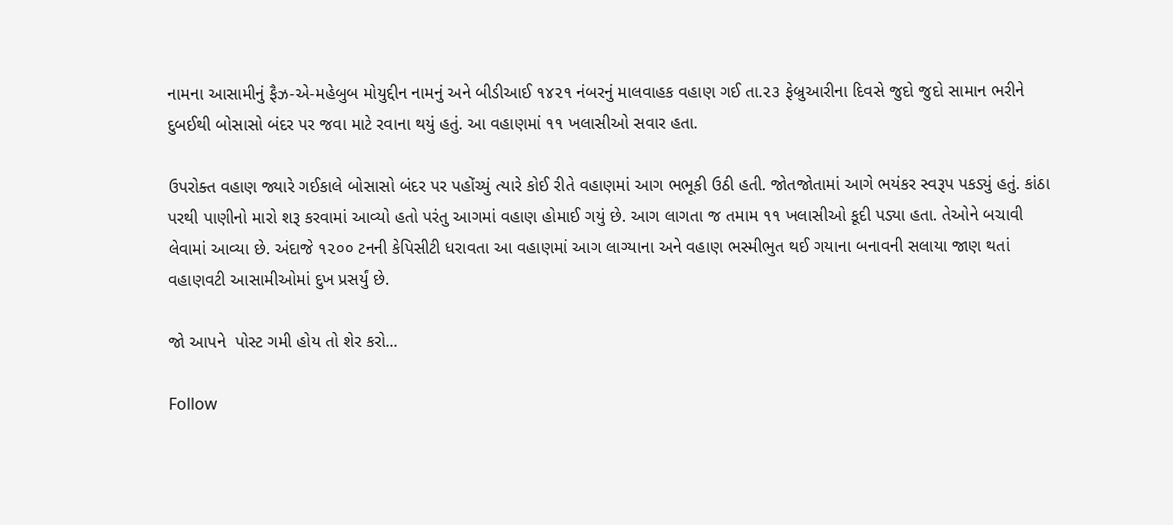નામના આસામીનું ફૈઝ-એ-મહેબુબ મોયુદ્દીન નામનું અને બીડીઆઈ ૧૪૨૧ નંબરનું માલવાહક વહાણ ગઈ તા.૨૩ ફેબ્રુઆરીના દિવસે જુદો જુદો સામાન ભરીને દુબઈથી બોસાસો બંદર પર જવા માટે રવાના થયું હતું. આ વહાણમાં ૧૧ ખલાસીઓ સવાર હતા.

ઉપરોક્ત વહાણ જ્યારે ગઈકાલે બોસાસો બંદર પર પહોંચ્યું ત્યારે કોઈ રીતે વહાણમાં આગ ભભૂકી ઉઠી હતી. જોતજોતામાં આગે ભયંકર સ્વરૂપ પકડ્યું હતું. કાંઠા પરથી પાણીનો મારો શરૂ કરવામાં આવ્યો હતો પરંતુ આગમાં વહાણ હોમાઈ ગયું છે. આગ લાગતા જ તમામ ૧૧ ખલાસીઓ કૂદી પડ્યા હતા. તેઓને બચાવી લેવામાં આવ્યા છે. અંદાજે ૧૨૦૦ ટનની કેપિસીટી ધરાવતા આ વહાણમાં આગ લાગ્યાના અને વહાણ ભસ્મીભુત થઈ ગયાના બનાવની સલાયા જાણ થતાં વહાણવટી આસામીઓમાં દુખ પ્રસર્યું છે.

જો આપને  પોસ્ટ ગમી હોય તો શેર કરો...

Follow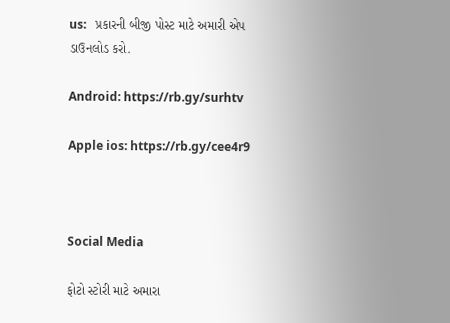us:   પ્રકારની બીજી પોસ્ટ માટે અમારી એપ ડાઉનલોડ કરો.

Android: https://rb.gy/surhtv

Apple ios: https://rb.gy/cee4r9



Social Media

ફોટો સ્ટોરી માટે અમારા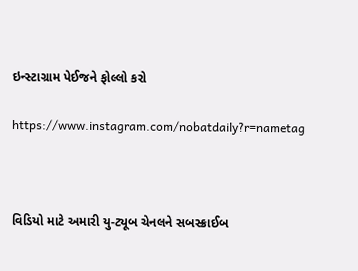ઇન્સ્ટાગ્રામ પેઈજને ફોલ્લો કરો

https://www.instagram.com/nobatdaily?r=nametag



વિડિયો માટે અમારી યુ-ટ્યૂબ ચેનલને સબસ્ક્રાઈબ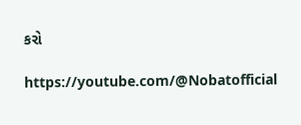કરો

https://youtube.com/@Nobatofficial